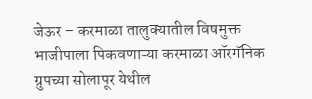जेऊर – करमाळा तालुक्यातील विषमुक्त भाजीपाला पिकवणाऱ्या करमाळा ऑरगॅनिक ग्रुपच्या सोलापूर येथील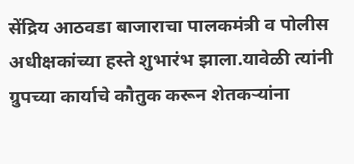सेंद्रिय आठवडा बाजाराचा पालकमंत्री व पोलीस अधीक्षकांच्या हस्ते शुभारंभ झाला.यावेळी त्यांनी ग्रुपच्या कार्याचे कौतुक करून शेतकऱ्यांना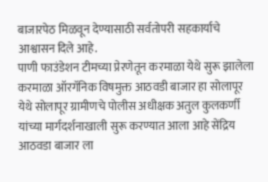बाजारपेठ मिळवून देण्यासाठी सर्वतोपरी सहकार्याचे आश्वासन दिले आहे.
पाणी फाउंडेशन टीमच्या प्रेरणेतून करमाळा येथे सुरू झालेला करमाळा ऑरगॅनिक विषमुक्त आठवडी बाजार हा सोलापूर येथे सोलापूर ग्रामीणचे पोलीस अधीक्षक अतुल कुलकर्णी यांच्या मार्गदर्शनाखाली सुरू करण्यात आला आहे सेंद्रिय आठवडा बाजार ला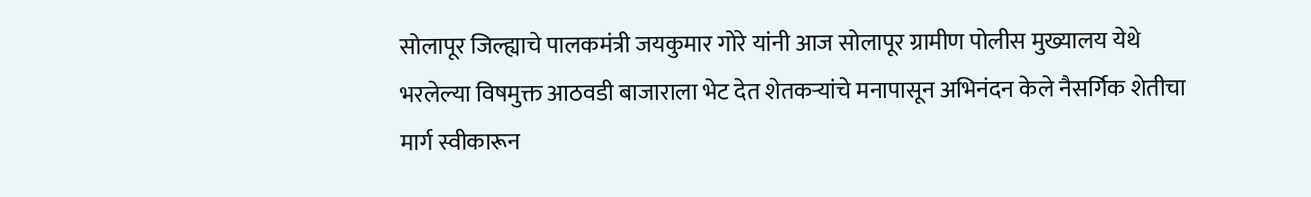सोलापूर जिल्ह्याचे पालकमंत्री जयकुमार गोरे यांनी आज सोलापूर ग्रामीण पोलीस मुख्यालय येथे भरलेल्या विषमुक्त आठवडी बाजाराला भेट देत शेतकऱ्यांचे मनापासून अभिनंदन केले नैसर्गिक शेतीचा मार्ग स्वीकारून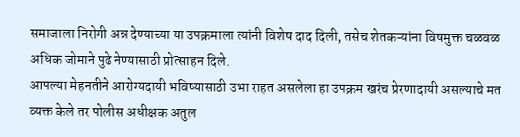समाजाला निरोगी अन्न देण्याच्या या उपक्रमाला त्यांनी विशेष दाद दिली, तसेच शेतकऱ्यांना विषमुक्त चळवळ अधिक जोमाने पुढे नेण्यासाठी प्रोत्साहन दिले.
आपल्या मेहनतीने आरोग्यदायी भविष्यासाठी उभा राहत असलेला हा उपक्रम खरंच प्रेरणादायी असल्याचे मत व्यक्त केले तर पोलीस अधीक्षक अतुल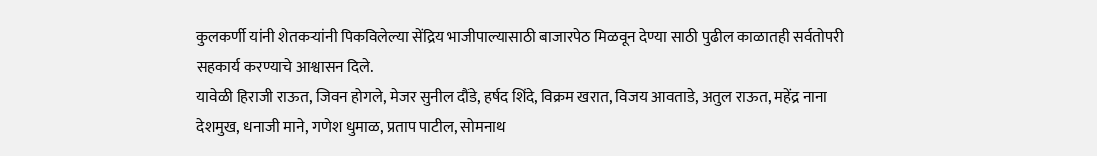कुलकर्णी यांनी शेतकऱ्यांनी पिकविलेल्या सेंद्रिय भाजीपाल्यासाठी बाजारपेठ मिळवून देण्या साठी पुढील काळातही सर्वतोपरी सहकार्य करण्याचे आश्वासन दिले.
यावेळी हिराजी राऊत, जिवन होगले, मेजर सुनील दौंडे, हर्षद शिंदे, विक्रम खरात, विजय आवताडे, अतुल राऊत, महेंद्र नाना देशमुख, धनाजी माने, गणेश धुमाळ, प्रताप पाटील, सोमनाथ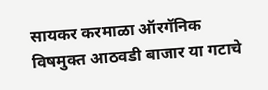सायकर करमाळा ऑरगॅनिक विषमुक्त आठवडी बाजार या गटाचे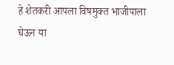हे शेतकरी आपला विषमुक्त भाजीपाला घेऊन या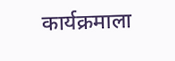कार्यक्रमाला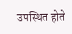उपस्थित होते